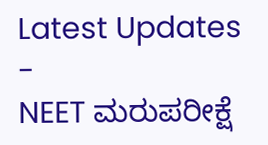Latest Updates
-
NEET ಮರುಪರೀಕ್ಷೆ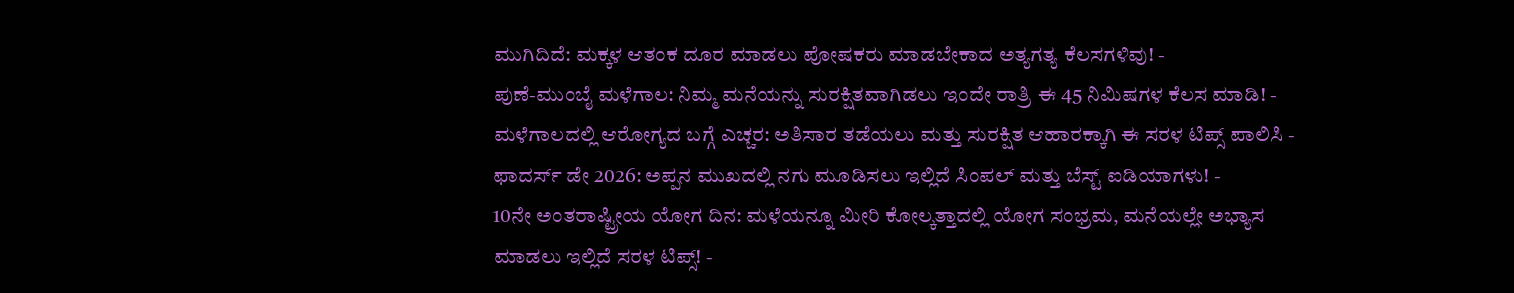ಮುಗಿದಿದೆ: ಮಕ್ಕಳ ಆತಂಕ ದೂರ ಮಾಡಲು ಪೋಷಕರು ಮಾಡಬೇಕಾದ ಅತ್ಯಗತ್ಯ ಕೆಲಸಗಳಿವು! -
ಪುಣೆ-ಮುಂಬೈ ಮಳೆಗಾಲ: ನಿಮ್ಮ ಮನೆಯನ್ನು ಸುರಕ್ಷಿತವಾಗಿಡಲು ಇಂದೇ ರಾತ್ರಿ ಈ 45 ನಿಮಿಷಗಳ ಕೆಲಸ ಮಾಡಿ! -
ಮಳೆಗಾಲದಲ್ಲಿ ಆರೋಗ್ಯದ ಬಗ್ಗೆ ಎಚ್ಚರ: ಅತಿಸಾರ ತಡೆಯಲು ಮತ್ತು ಸುರಕ್ಷಿತ ಆಹಾರಕ್ಕಾಗಿ ಈ ಸರಳ ಟಿಪ್ಸ್ ಪಾಲಿಸಿ -
ಫಾದರ್ಸ್ ಡೇ 2026: ಅಪ್ಪನ ಮುಖದಲ್ಲಿ ನಗು ಮೂಡಿಸಲು ಇಲ್ಲಿದೆ ಸಿಂಪಲ್ ಮತ್ತು ಬೆಸ್ಟ್ ಐಡಿಯಾಗಳು! -
10ನೇ ಅಂತರಾಷ್ಟ್ರೀಯ ಯೋಗ ದಿನ: ಮಳೆಯನ್ನೂ ಮೀರಿ ಕೋಲ್ಕತ್ತಾದಲ್ಲಿ ಯೋಗ ಸಂಭ್ರಮ, ಮನೆಯಲ್ಲೇ ಅಭ್ಯಾಸ ಮಾಡಲು ಇಲ್ಲಿದೆ ಸರಳ ಟಿಪ್ಸ್! -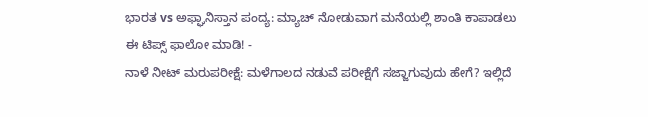ಭಾರತ vs ಅಫ್ಘಾನಿಸ್ತಾನ ಪಂದ್ಯ: ಮ್ಯಾಚ್ ನೋಡುವಾಗ ಮನೆಯಲ್ಲಿ ಶಾಂತಿ ಕಾಪಾಡಲು ಈ ಟಿಪ್ಸ್ ಫಾಲೋ ಮಾಡಿ! -
ನಾಳೆ ನೀಟ್ ಮರುಪರೀಕ್ಷೆ: ಮಳೆಗಾಲದ ನಡುವೆ ಪರೀಕ್ಷೆಗೆ ಸಜ್ಜಾಗುವುದು ಹೇಗೆ? ಇಲ್ಲಿದೆ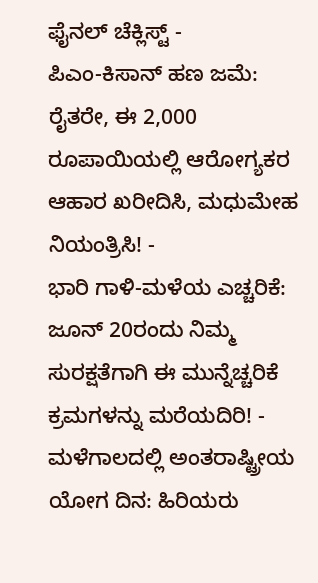ಫೈನಲ್ ಚೆಕ್ಲಿಸ್ಟ್ -
ಪಿಎಂ-ಕಿಸಾನ್ ಹಣ ಜಮೆ: ರೈತರೇ, ಈ 2,000 ರೂಪಾಯಿಯಲ್ಲಿ ಆರೋಗ್ಯಕರ ಆಹಾರ ಖರೀದಿಸಿ, ಮಧುಮೇಹ ನಿಯಂತ್ರಿಸಿ! -
ಭಾರಿ ಗಾಳಿ-ಮಳೆಯ ಎಚ್ಚರಿಕೆ: ಜೂನ್ 20ರಂದು ನಿಮ್ಮ ಸುರಕ್ಷತೆಗಾಗಿ ಈ ಮುನ್ನೆಚ್ಚರಿಕೆ ಕ್ರಮಗಳನ್ನು ಮರೆಯದಿರಿ! -
ಮಳೆಗಾಲದಲ್ಲಿ ಅಂತರಾಷ್ಟ್ರೀಯ ಯೋಗ ದಿನ: ಹಿರಿಯರು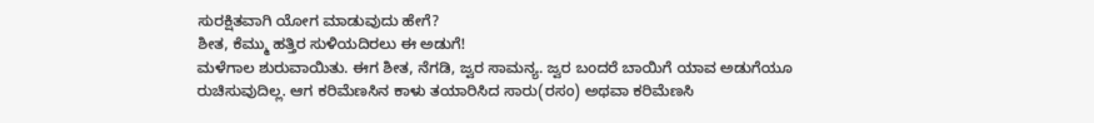ಸುರಕ್ಷಿತವಾಗಿ ಯೋಗ ಮಾಡುವುದು ಹೇಗೆ?
ಶೀತ, ಕೆಮ್ಮು ಹತ್ತಿರ ಸುಳಿಯದಿರಲು ಈ ಅಡುಗೆ!
ಮಳೆಗಾಲ ಶುರುವಾಯಿತು. ಈಗ ಶೀತ, ನೆಗಡಿ, ಜ್ವರ ಸಾಮನ್ಯ. ಜ್ವರ ಬಂದರೆ ಬಾಯಿಗೆ ಯಾವ ಅಡುಗೆಯೂ ರುಚಿಸುವುದಿಲ್ಲ. ಆಗ ಕರಿಮೆಣಸಿನ ಕಾಳು ತಯಾರಿಸಿದ ಸಾರು(ರಸಂ) ಅಥವಾ ಕರಿಮೆಣಸಿ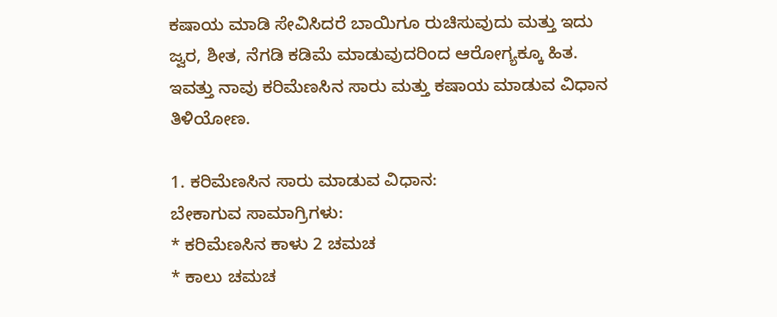ಕಷಾಯ ಮಾಡಿ ಸೇವಿಸಿದರೆ ಬಾಯಿಗೂ ರುಚಿಸುವುದು ಮತ್ತು ಇದು ಜ್ವರ, ಶೀತ, ನೆಗಡಿ ಕಡಿಮೆ ಮಾಡುವುದರಿಂದ ಆರೋಗ್ಯಕ್ಕೂ ಹಿತ. ಇವತ್ತು ನಾವು ಕರಿಮೆಣಸಿನ ಸಾರು ಮತ್ತು ಕಷಾಯ ಮಾಡುವ ವಿಧಾನ ತಿಳಿಯೋಣ.

1. ಕರಿಮೆಣಸಿನ ಸಾರು ಮಾಡುವ ವಿಧಾನ:
ಬೇಕಾಗುವ ಸಾಮಾಗ್ರಿಗಳು:
* ಕರಿಮೆಣಸಿನ ಕಾಳು 2 ಚಮಚ
* ಕಾಲು ಚಮಚ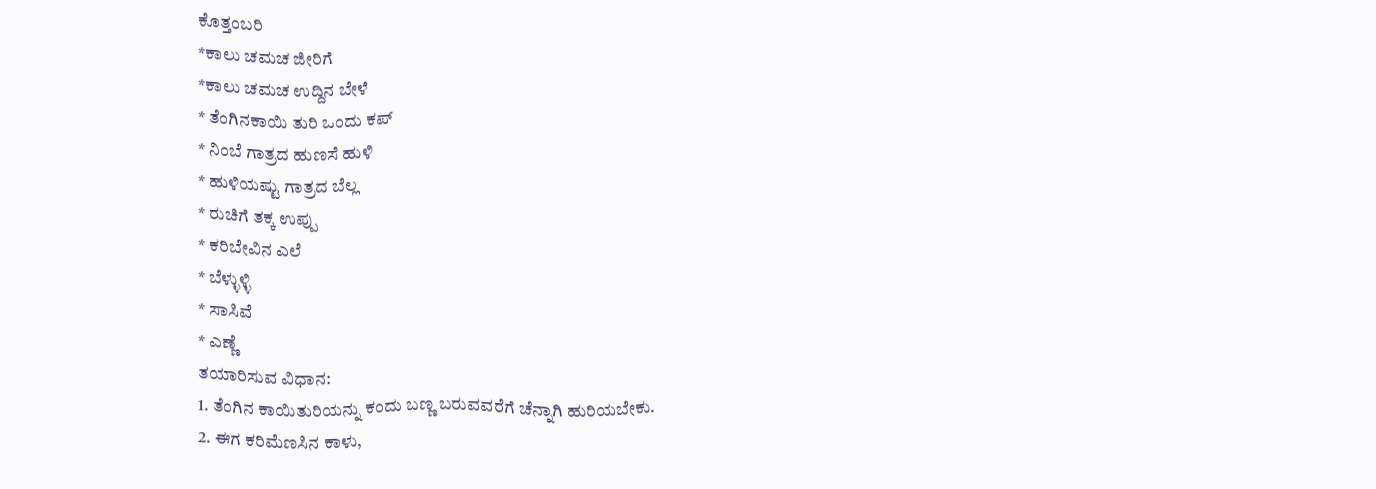ಕೊತ್ತಂಬರಿ
*ಕಾಲು ಚಮಚ ಜೀರಿಗೆ
*ಕಾಲು ಚಮಚ ಉದ್ದಿನ ಬೇಳೆ
* ತೆಂಗಿನಕಾಯಿ ತುರಿ ಒಂದು ಕಪ್
* ನಿಂಬೆ ಗಾತ್ರದ ಹುಣಸೆ ಹುಳಿ
* ಹುಳಿಯಷ್ಟು ಗಾತ್ರದ ಬೆಲ್ಲ
* ರುಚಿಗೆ ತಕ್ಕ ಉಪ್ಪು
* ಕರಿಬೇವಿನ ಎಲೆ
* ಬೆಳ್ಳುಳ್ಳಿ
* ಸಾಸಿವೆ
* ಎಣ್ಣೆ
ತಯಾರಿಸುವ ವಿಧಾನ:
1. ತೆಂಗಿನ ಕಾಯಿತುರಿಯನ್ನು ಕಂದು ಬಣ್ಣ ಬರುವವರೆಗೆ ಚೆನ್ನಾಗಿ ಹುರಿಯಬೇಕು.
2. ಈಗ ಕರಿಮೆಣಸಿನ ಕಾಳು,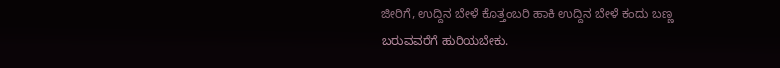ಜೀರಿಗೆ, ಉದ್ದಿನ ಬೇಳೆ ಕೊತ್ತಂಬರಿ ಹಾಕಿ ಉದ್ದಿನ ಬೇಳೆ ಕಂದು ಬಣ್ಣ ಬರುವವರೆಗೆ ಹುರಿಯಬೇಕು.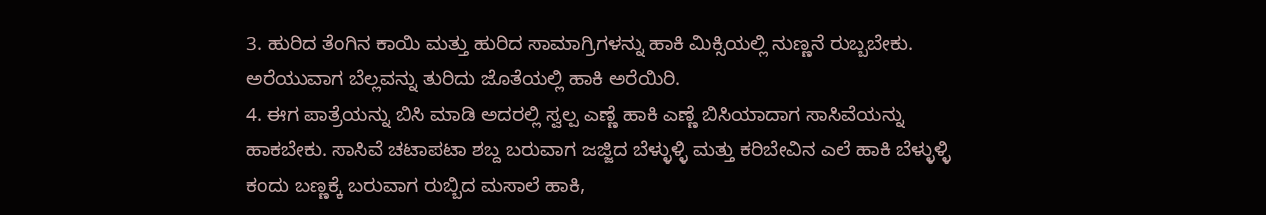3. ಹುರಿದ ತೆಂಗಿನ ಕಾಯಿ ಮತ್ತು ಹುರಿದ ಸಾಮಾಗ್ರಿಗಳನ್ನು ಹಾಕಿ ಮಿಕ್ಸಿಯಲ್ಲಿ ನುಣ್ಣನೆ ರುಬ್ಬಬೇಕು. ಅರೆಯುವಾಗ ಬೆಲ್ಲವನ್ನು ತುರಿದು ಜೊತೆಯಲ್ಲಿ ಹಾಕಿ ಅರೆಯಿರಿ.
4. ಈಗ ಪಾತ್ರೆಯನ್ನು ಬಿಸಿ ಮಾಡಿ ಅದರಲ್ಲಿ ಸ್ವಲ್ಪ ಎಣ್ಣೆ ಹಾಕಿ ಎಣ್ಣೆ ಬಿಸಿಯಾದಾಗ ಸಾಸಿವೆಯನ್ನು ಹಾಕಬೇಕು. ಸಾಸಿವೆ ಚಟಾಪಟಾ ಶಬ್ದ ಬರುವಾಗ ಜಜ್ಜಿದ ಬೆಳ್ಳುಳ್ಳಿ ಮತ್ತು ಕರಿಬೇವಿನ ಎಲೆ ಹಾಕಿ ಬೆಳ್ಳುಳ್ಳಿ ಕಂದು ಬಣ್ಣಕ್ಕೆ ಬರುವಾಗ ರುಬ್ಬಿದ ಮಸಾಲೆ ಹಾಕಿ,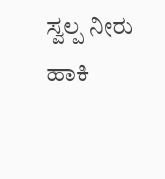ಸ್ವಲ್ಪ ನೀರು ಹಾಕಿ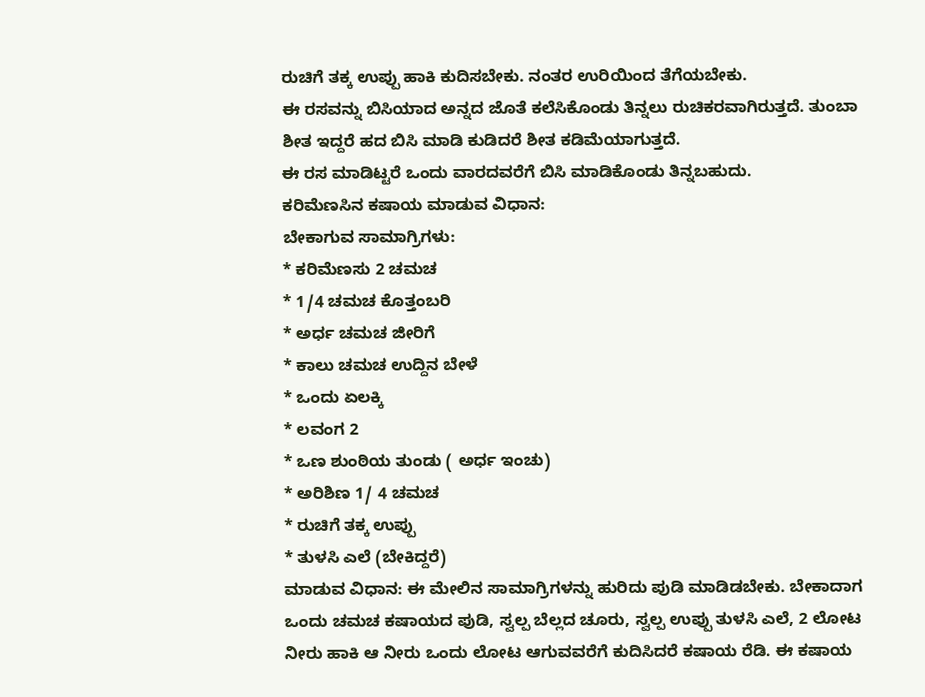ರುಚಿಗೆ ತಕ್ಕ ಉಪ್ಪು ಹಾಕಿ ಕುದಿಸಬೇಕು. ನಂತರ ಉರಿಯಿಂದ ತೆಗೆಯಬೇಕು.
ಈ ರಸವನ್ನು ಬಿಸಿಯಾದ ಅನ್ನದ ಜೊತೆ ಕಲೆಸಿಕೊಂಡು ತಿನ್ನಲು ರುಚಿಕರವಾಗಿರುತ್ತದೆ. ತುಂಬಾ ಶೀತ ಇದ್ದರೆ ಹದ ಬಿಸಿ ಮಾಡಿ ಕುಡಿದರೆ ಶೀತ ಕಡಿಮೆಯಾಗುತ್ತದೆ.
ಈ ರಸ ಮಾಡಿಟ್ಟರೆ ಒಂದು ವಾರದವರೆಗೆ ಬಿಸಿ ಮಾಡಿಕೊಂಡು ತಿನ್ನಬಹುದು.
ಕರಿಮೆಣಸಿನ ಕಷಾಯ ಮಾಡುವ ವಿಧಾನ:
ಬೇಕಾಗುವ ಸಾಮಾಗ್ರಿಗಳು:
* ಕರಿಮೆಣಸು 2 ಚಮಚ
* 1/4 ಚಮಚ ಕೊತ್ತಂಬರಿ
* ಅರ್ಧ ಚಮಚ ಜೀರಿಗೆ
* ಕಾಲು ಚಮಚ ಉದ್ದಿನ ಬೇಳೆ
* ಒಂದು ಏಲಕ್ಕಿ
* ಲವಂಗ 2
* ಒಣ ಶುಂಠಿಯ ತುಂಡು ( ಅರ್ಧ ಇಂಚು)
* ಅರಿಶಿಣ 1/ 4 ಚಮಚ
* ರುಚಿಗೆ ತಕ್ಕ ಉಪ್ಪು
* ತುಳಸಿ ಎಲೆ (ಬೇಕಿದ್ದರೆ)
ಮಾಡುವ ವಿಧಾನ: ಈ ಮೇಲಿನ ಸಾಮಾಗ್ರಿಗಳನ್ನು ಹುರಿದು ಪುಡಿ ಮಾಡಿಡಬೇಕು. ಬೇಕಾದಾಗ ಒಂದು ಚಮಚ ಕಷಾಯದ ಪುಡಿ, ಸ್ವಲ್ಪ ಬೆಲ್ಲದ ಚೂರು, ಸ್ವಲ್ಪ ಉಪ್ಪು ತುಳಸಿ ಎಲೆ, 2 ಲೋಟ ನೀರು ಹಾಕಿ ಆ ನೀರು ಒಂದು ಲೋಟ ಆಗುವವರೆಗೆ ಕುದಿಸಿದರೆ ಕಷಾಯ ರೆಡಿ. ಈ ಕಷಾಯ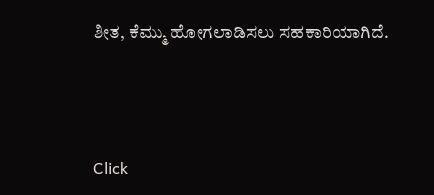ಶೀತ, ಕೆಮ್ಮು ಹೋಗಲಾಡಿಸಲು ಸಹಕಾರಿಯಾಗಿದೆ.



Click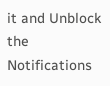it and Unblock the Notifications